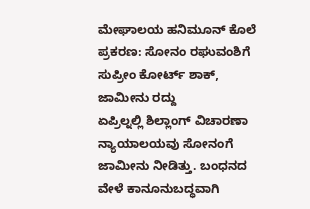ಮೇಘಾಲಯ ಹನಿಮೂನ್ ಕೊಲೆ ಪ್ರಕರಣ: ಸೋನಂ ರಘುವಂಶಿಗೆ ಸುಪ್ರೀಂ ಕೋರ್ಟ್ ಶಾಕ್, ಜಾಮೀನು ರದ್ದು
ಏಪ್ರಿಲ್ನಲ್ಲಿ ಶಿಲ್ಲಾಂಗ್ ವಿಚಾರಣಾ ನ್ಯಾಯಾಲಯವು ಸೋನಂಗೆ ಜಾಮೀನು ನೀಡಿತ್ತು. ಬಂಧನದ ವೇಳೆ ಕಾನೂನುಬದ್ಧವಾಗಿ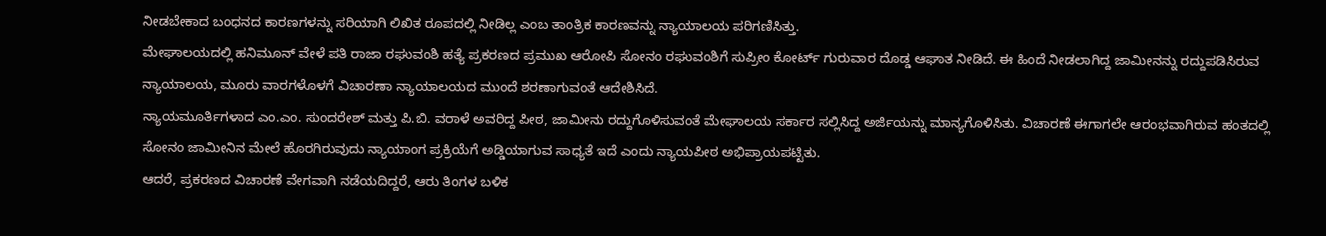ನೀಡಬೇಕಾದ ಬಂಧನದ ಕಾರಣಗಳನ್ನು ಸರಿಯಾಗಿ ಲಿಖಿತ ರೂಪದಲ್ಲಿ ನೀಡಿಲ್ಲ ಎಂಬ ತಾಂತ್ರಿಕ ಕಾರಣವನ್ನು ನ್ಯಾಯಾಲಯ ಪರಿಗಣಿಸಿತ್ತು.
ಮೇಘಾಲಯದಲ್ಲಿ ಹನಿಮೂನ್ ವೇಳೆ ಪತಿ ರಾಜಾ ರಘುವಂಶಿ ಹತ್ಯೆ ಪ್ರಕರಣದ ಪ್ರಮುಖ ಆರೋಪಿ ಸೋನಂ ರಘುವಂಶಿಗೆ ಸುಪ್ರೀಂ ಕೋರ್ಟ್ ಗುರುವಾರ ದೊಡ್ಡ ಆಘಾತ ನೀಡಿದೆ. ಈ ಹಿಂದೆ ನೀಡಲಾಗಿದ್ದ ಜಾಮೀನನ್ನು ರದ್ದುಪಡಿಸಿರುವ ನ್ಯಾಯಾಲಯ, ಮೂರು ವಾರಗಳೊಳಗೆ ವಿಚಾರಣಾ ನ್ಯಾಯಾಲಯದ ಮುಂದೆ ಶರಣಾಗುವಂತೆ ಆದೇಶಿಸಿದೆ.
ನ್ಯಾಯಮೂರ್ತಿಗಳಾದ ಎಂ.ಎಂ. ಸುಂದರೇಶ್ ಮತ್ತು ಪಿ.ಬಿ. ವರಾಳೆ ಅವರಿದ್ದ ಪೀಠ, ಜಾಮೀನು ರದ್ದುಗೊಳಿಸುವಂತೆ ಮೇಘಾಲಯ ಸರ್ಕಾರ ಸಲ್ಲಿಸಿದ್ದ ಅರ್ಜಿಯನ್ನು ಮಾನ್ಯಗೊಳಿಸಿತು. ವಿಚಾರಣೆ ಈಗಾಗಲೇ ಆರಂಭವಾಗಿರುವ ಹಂತದಲ್ಲಿ ಸೋನಂ ಜಾಮೀನಿನ ಮೇಲೆ ಹೊರಗಿರುವುದು ನ್ಯಾಯಾಂಗ ಪ್ರಕ್ರಿಯೆಗೆ ಅಡ್ಡಿಯಾಗುವ ಸಾಧ್ಯತೆ ಇದೆ ಎಂದು ನ್ಯಾಯಪೀಠ ಅಭಿಪ್ರಾಯಪಟ್ಟಿತು.
ಆದರೆ, ಪ್ರಕರಣದ ವಿಚಾರಣೆ ವೇಗವಾಗಿ ನಡೆಯದಿದ್ದರೆ, ಆರು ತಿಂಗಳ ಬಳಿಕ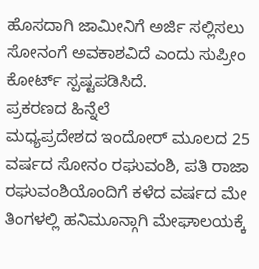ಹೊಸದಾಗಿ ಜಾಮೀನಿಗೆ ಅರ್ಜಿ ಸಲ್ಲಿಸಲು ಸೋನಂಗೆ ಅವಕಾಶವಿದೆ ಎಂದು ಸುಪ್ರೀಂ ಕೋರ್ಟ್ ಸ್ಪಷ್ಟಪಡಿಸಿದೆ.
ಪ್ರಕರಣದ ಹಿನ್ನೆಲೆ
ಮಧ್ಯಪ್ರದೇಶದ ಇಂದೋರ್ ಮೂಲದ 25 ವರ್ಷದ ಸೋನಂ ರಘುವಂಶಿ, ಪತಿ ರಾಜಾ ರಘುವಂಶಿಯೊಂದಿಗೆ ಕಳೆದ ವರ್ಷದ ಮೇ ತಿಂಗಳಲ್ಲಿ ಹನಿಮೂನ್ಗಾಗಿ ಮೇಘಾಲಯಕ್ಕೆ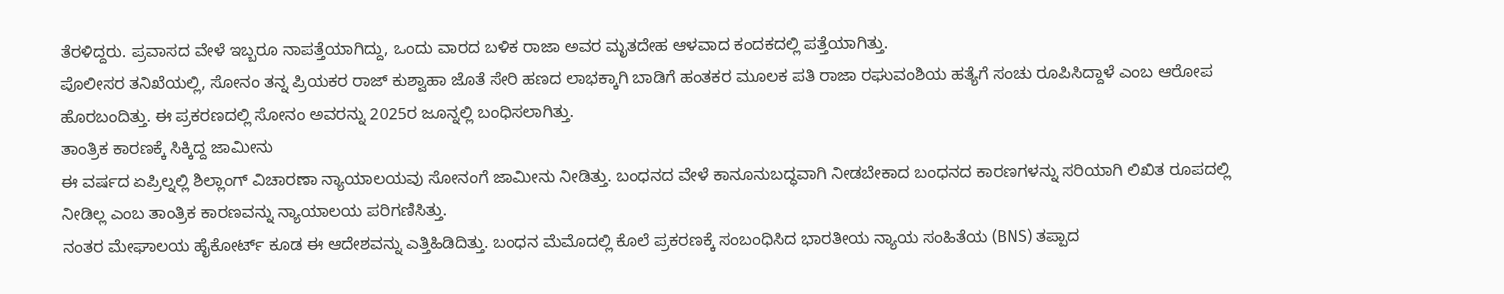ತೆರಳಿದ್ದರು. ಪ್ರವಾಸದ ವೇಳೆ ಇಬ್ಬರೂ ನಾಪತ್ತೆಯಾಗಿದ್ದು, ಒಂದು ವಾರದ ಬಳಿಕ ರಾಜಾ ಅವರ ಮೃತದೇಹ ಆಳವಾದ ಕಂದಕದಲ್ಲಿ ಪತ್ತೆಯಾಗಿತ್ತು.
ಪೊಲೀಸರ ತನಿಖೆಯಲ್ಲಿ, ಸೋನಂ ತನ್ನ ಪ್ರಿಯಕರ ರಾಜ್ ಕುಶ್ವಾಹಾ ಜೊತೆ ಸೇರಿ ಹಣದ ಲಾಭಕ್ಕಾಗಿ ಬಾಡಿಗೆ ಹಂತಕರ ಮೂಲಕ ಪತಿ ರಾಜಾ ರಘುವಂಶಿಯ ಹತ್ಯೆಗೆ ಸಂಚು ರೂಪಿಸಿದ್ದಾಳೆ ಎಂಬ ಆರೋಪ ಹೊರಬಂದಿತ್ತು. ಈ ಪ್ರಕರಣದಲ್ಲಿ ಸೋನಂ ಅವರನ್ನು 2025ರ ಜೂನ್ನಲ್ಲಿ ಬಂಧಿಸಲಾಗಿತ್ತು.
ತಾಂತ್ರಿಕ ಕಾರಣಕ್ಕೆ ಸಿಕ್ಕಿದ್ದ ಜಾಮೀನು
ಈ ವರ್ಷದ ಏಪ್ರಿಲ್ನಲ್ಲಿ ಶಿಲ್ಲಾಂಗ್ ವಿಚಾರಣಾ ನ್ಯಾಯಾಲಯವು ಸೋನಂಗೆ ಜಾಮೀನು ನೀಡಿತ್ತು. ಬಂಧನದ ವೇಳೆ ಕಾನೂನುಬದ್ಧವಾಗಿ ನೀಡಬೇಕಾದ ಬಂಧನದ ಕಾರಣಗಳನ್ನು ಸರಿಯಾಗಿ ಲಿಖಿತ ರೂಪದಲ್ಲಿ ನೀಡಿಲ್ಲ ಎಂಬ ತಾಂತ್ರಿಕ ಕಾರಣವನ್ನು ನ್ಯಾಯಾಲಯ ಪರಿಗಣಿಸಿತ್ತು.
ನಂತರ ಮೇಘಾಲಯ ಹೈಕೋರ್ಟ್ ಕೂಡ ಈ ಆದೇಶವನ್ನು ಎತ್ತಿಹಿಡಿದಿತ್ತು. ಬಂಧನ ಮೆಮೊದಲ್ಲಿ ಕೊಲೆ ಪ್ರಕರಣಕ್ಕೆ ಸಂಬಂಧಿಸಿದ ಭಾರತೀಯ ನ್ಯಾಯ ಸಂಹಿತೆಯ (BNS) ತಪ್ಪಾದ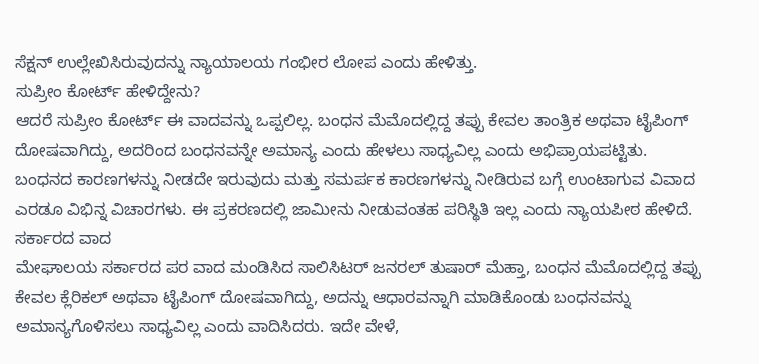ಸೆಕ್ಷನ್ ಉಲ್ಲೇಖಿಸಿರುವುದನ್ನು ನ್ಯಾಯಾಲಯ ಗಂಭೀರ ಲೋಪ ಎಂದು ಹೇಳಿತ್ತು.
ಸುಪ್ರೀಂ ಕೋರ್ಟ್ ಹೇಳಿದ್ದೇನು?
ಆದರೆ ಸುಪ್ರೀಂ ಕೋರ್ಟ್ ಈ ವಾದವನ್ನು ಒಪ್ಪಲಿಲ್ಲ. ಬಂಧನ ಮೆಮೊದಲ್ಲಿದ್ದ ತಪ್ಪು ಕೇವಲ ತಾಂತ್ರಿಕ ಅಥವಾ ಟೈಪಿಂಗ್ ದೋಷವಾಗಿದ್ದು, ಅದರಿಂದ ಬಂಧನವನ್ನೇ ಅಮಾನ್ಯ ಎಂದು ಹೇಳಲು ಸಾಧ್ಯವಿಲ್ಲ ಎಂದು ಅಭಿಪ್ರಾಯಪಟ್ಟಿತು.
ಬಂಧನದ ಕಾರಣಗಳನ್ನು ನೀಡದೇ ಇರುವುದು ಮತ್ತು ಸಮರ್ಪಕ ಕಾರಣಗಳನ್ನು ನೀಡಿರುವ ಬಗ್ಗೆ ಉಂಟಾಗುವ ವಿವಾದ ಎರಡೂ ವಿಭಿನ್ನ ವಿಚಾರಗಳು. ಈ ಪ್ರಕರಣದಲ್ಲಿ ಜಾಮೀನು ನೀಡುವಂತಹ ಪರಿಸ್ಥಿತಿ ಇಲ್ಲ ಎಂದು ನ್ಯಾಯಪೀಠ ಹೇಳಿದೆ.
ಸರ್ಕಾರದ ವಾದ
ಮೇಘಾಲಯ ಸರ್ಕಾರದ ಪರ ವಾದ ಮಂಡಿಸಿದ ಸಾಲಿಸಿಟರ್ ಜನರಲ್ ತುಷಾರ್ ಮೆಹ್ತಾ, ಬಂಧನ ಮೆಮೊದಲ್ಲಿದ್ದ ತಪ್ಪು ಕೇವಲ ಕ್ಲೆರಿಕಲ್ ಅಥವಾ ಟೈಪಿಂಗ್ ದೋಷವಾಗಿದ್ದು, ಅದನ್ನು ಆಧಾರವನ್ನಾಗಿ ಮಾಡಿಕೊಂಡು ಬಂಧನವನ್ನು ಅಮಾನ್ಯಗೊಳಿಸಲು ಸಾಧ್ಯವಿಲ್ಲ ಎಂದು ವಾದಿಸಿದರು. ಇದೇ ವೇಳೆ,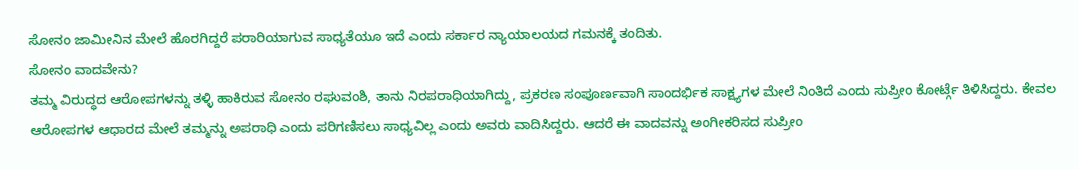ಸೋನಂ ಜಾಮೀನಿನ ಮೇಲೆ ಹೊರಗಿದ್ದರೆ ಪರಾರಿಯಾಗುವ ಸಾಧ್ಯತೆಯೂ ಇದೆ ಎಂದು ಸರ್ಕಾರ ನ್ಯಾಯಾಲಯದ ಗಮನಕ್ಕೆ ತಂದಿತು.
ಸೋನಂ ವಾದವೇನು?
ತಮ್ಮ ವಿರುದ್ಧದ ಆರೋಪಗಳನ್ನು ತಳ್ಳಿ ಹಾಕಿರುವ ಸೋನಂ ರಘುವಂಶಿ, ತಾನು ನಿರಪರಾಧಿಯಾಗಿದ್ದು, ಪ್ರಕರಣ ಸಂಪೂರ್ಣವಾಗಿ ಸಾಂದರ್ಭಿಕ ಸಾಕ್ಷ್ಯಗಳ ಮೇಲೆ ನಿಂತಿದೆ ಎಂದು ಸುಪ್ರೀಂ ಕೋರ್ಟ್ಗೆ ತಿಳಿಸಿದ್ದರು. ಕೇವಲ ಆರೋಪಗಳ ಆಧಾರದ ಮೇಲೆ ತಮ್ಮನ್ನು ಅಪರಾಧಿ ಎಂದು ಪರಿಗಣಿಸಲು ಸಾಧ್ಯವಿಲ್ಲ ಎಂದು ಅವರು ವಾದಿಸಿದ್ದರು. ಆದರೆ ಈ ವಾದವನ್ನು ಅಂಗೀಕರಿಸದ ಸುಪ್ರೀಂ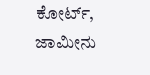ಕೋರ್ಟ್, ಜಾಮೀನು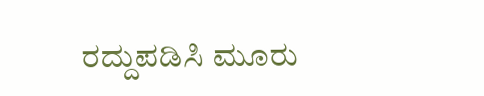ರದ್ದುಪಡಿಸಿ ಮೂರು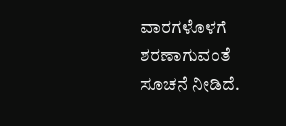ವಾರಗಳೊಳಗೆ ಶರಣಾಗುವಂತೆ ಸೂಚನೆ ನೀಡಿದೆ.